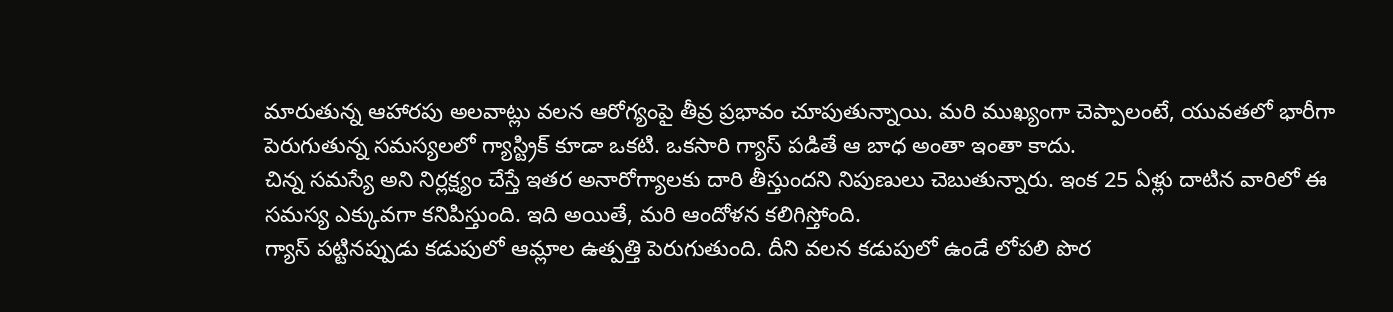మారుతున్న ఆహారపు అలవాట్లు వలన ఆరోగ్యంపై తీవ్ర ప్రభావం చూపుతున్నాయి. మరి ముఖ్యంగా చెప్పాలంటే, యువతలో భారీగా పెరుగుతున్న సమస్యలలో గ్యాస్ట్రిక్ కూడా ఒకటి. ఒకసారి గ్యాస్ పడితే ఆ బాధ అంతా ఇంతా కాదు.
చిన్న సమస్యే అని నిర్లక్ష్యం చేస్తే ఇతర అనారోగ్యాలకు దారి తీస్తుందని నిపుణులు చెబుతున్నారు. ఇంక 25 ఏళ్లు దాటిన వారిలో ఈ సమస్య ఎక్కువగా కనిపిస్తుంది. ఇది అయితే, మరి ఆందోళన కలిగిస్తోంది.
గ్యాస్ పట్టినప్పుడు కడుపులో ఆమ్లాల ఉత్పత్తి పెరుగుతుంది. దీని వలన కడుపులో ఉండే లోపలి పొర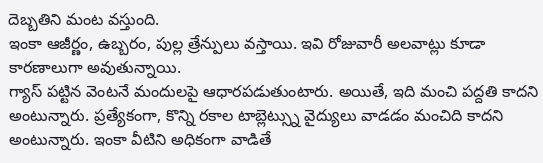దెబ్బతిని మంట వస్తుంది.
ఇంకా ఆజీర్ణం, ఉబ్బరం, పుల్ల త్రేన్పులు వస్తాయి. ఇవి రోజువారీ అలవాట్లు కూడా కారణాలుగా అవుతున్నాయి.
గ్యాస్ పట్టిన వెంటనే మందులపై ఆధారపడుతుంటారు. అయితే, ఇది మంచి పద్దతి కాదని అంటున్నారు. ప్రత్యేకంగా, కొన్ని రకాల టాబ్లెట్స్ను వైద్యులు వాడడం మంచిది కాదని అంటున్నారు. ఇంకా వీటిని అధికంగా వాడితే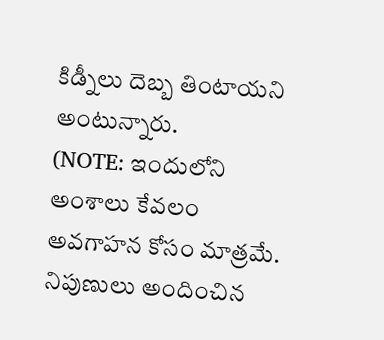కిడ్నీలు దెబ్బ తింటాయని అంటున్నారు.
(NOTE: ఇందులోని అంశాలు కేవలం అవగాహన కోసం మాత్రమే. నిపుణులు అందించిన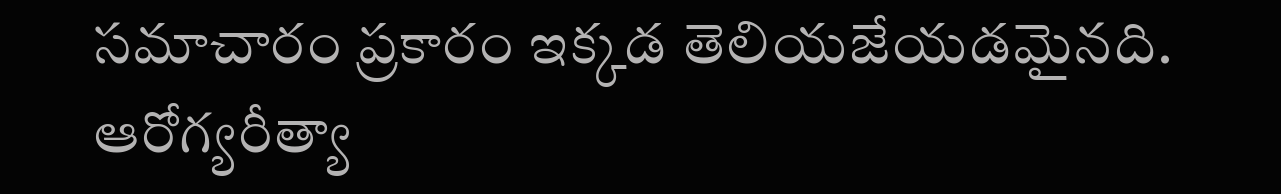సమాచారం ప్రకారం ఇక్కడ తెలియజేయడమైనది. ఆరోగ్యరీత్యా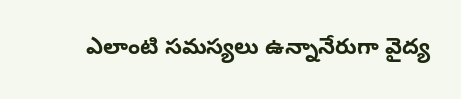ఎలాంటి సమస్యలు ఉన్నానేరుగా వైద్య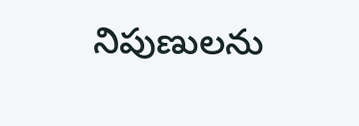నిపుణులను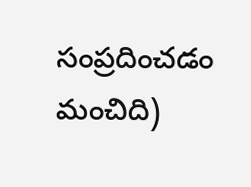సంప్రదించడం మంచిది)